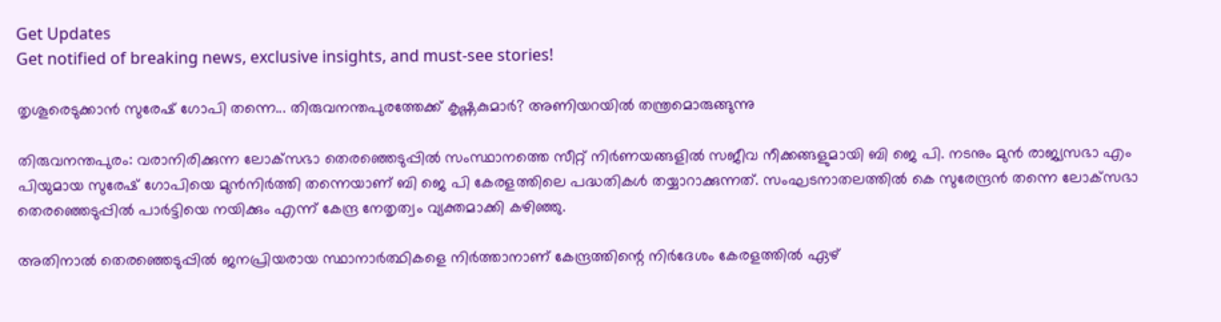Get Updates
Get notified of breaking news, exclusive insights, and must-see stories!

തൃശൂരെടുക്കാന്‍ സുരേഷ് ഗോപി തന്നെ... തിരുവനന്തപുരത്തേക്ക് കൃഷ്ണകുമാര്‍? അണിയറയില്‍ തന്ത്രമൊരുങ്ങുന്നു

തിരുവനന്തപുരം: വരാനിരിക്കുന്ന ലോക്‌സഭാ തെരഞ്ഞെടുപ്പില്‍ സംസ്ഥാനത്തെ സീറ്റ് നിര്‍ണയങ്ങളില്‍ സജീവ നീക്കങ്ങളുമായി ബി ജെ പി. നടനും മുന്‍ രാജ്യസഭാ എം പിയുമായ സുരേഷ് ഗോപിയെ മുന്‍നിര്‍ത്തി തന്നെയാണ് ബി ജെ പി കേരളത്തിലെ പദ്ധതികള്‍ തയ്യാറാക്കുന്നത്. സംഘടനാതലത്തില്‍ കെ സുരേന്ദ്രന്‍ തന്നെ ലോക്‌സഭാ തെരഞ്ഞെടുപ്പില്‍ പാര്‍ട്ടിയെ നയിക്കും എന്ന് കേന്ദ്ര നേതൃത്വം വ്യക്തമാക്കി കഴിഞ്ഞു.

അതിനാല്‍ തെരഞ്ഞെടുപ്പില്‍ ജനപ്രിയരായ സ്ഥാനാര്‍ത്ഥികളെ നിര്‍ത്താനാണ് കേന്ദ്രത്തിന്റെ നിര്‍ദേശം കേരളത്തില്‍ ഏഴ്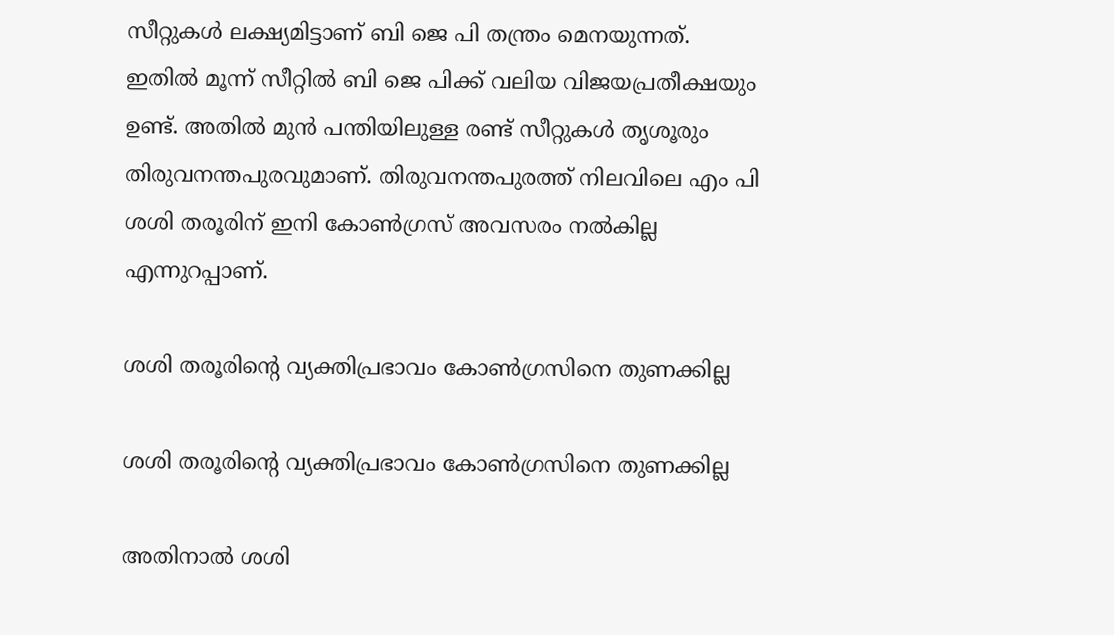സീറ്റുകള്‍ ലക്ഷ്യമിട്ടാണ് ബി ജെ പി തന്ത്രം മെനയുന്നത്. ഇതില്‍ മൂന്ന് സീറ്റില്‍ ബി ജെ പിക്ക് വലിയ വിജയപ്രതീക്ഷയും ഉണ്ട്. അതില്‍ മുന്‍ പന്തിയിലുള്ള രണ്ട് സീറ്റുകള്‍ തൃശൂരും തിരുവനന്തപുരവുമാണ്. തിരുവനന്തപുരത്ത് നിലവിലെ എം പി ശശി തരൂരിന് ഇനി കോണ്‍ഗ്രസ് അവസരം നല്‍കില്ല എന്നുറപ്പാണ്.

ശശി തരൂരിന്റെ വ്യക്തിപ്രഭാവം കോണ്‍ഗ്രസിനെ തുണക്കില്ല

ശശി തരൂരിന്റെ വ്യക്തിപ്രഭാവം കോണ്‍ഗ്രസിനെ തുണക്കില്ല

അതിനാല്‍ ശശി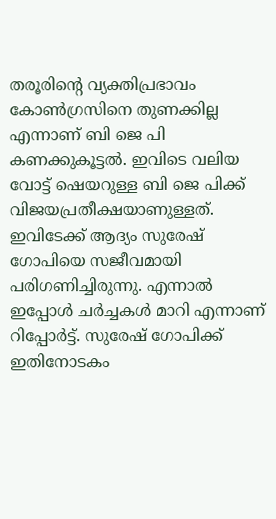തരൂരിന്റെ വ്യക്തിപ്രഭാവം കോണ്‍ഗ്രസിനെ തുണക്കില്ല എന്നാണ് ബി ജെ പി കണക്കുകൂട്ടല്‍. ഇവിടെ വലിയ വോട്ട് ഷെയറുള്ള ബി ജെ പിക്ക് വിജയപ്രതീക്ഷയാണുള്ളത്. ഇവിടേക്ക് ആദ്യം സുരേഷ് ഗോപിയെ സജീവമായി പരിഗണിച്ചിരുന്നു. എന്നാല്‍ ഇപ്പോള്‍ ചര്‍ച്ചകള്‍ മാറി എന്നാണ് റിപ്പോര്‍ട്ട്. സുരേഷ് ഗോപിക്ക് ഇതിനോടകം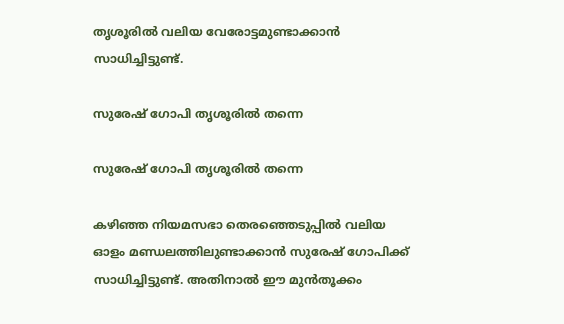തൃശൂരില്‍ വലിയ വേരോട്ടമുണ്ടാക്കാന്‍ സാധിച്ചിട്ടുണ്ട്.

സുരേഷ് ഗോപി തൃശൂരില്‍ തന്നെ

സുരേഷ് ഗോപി തൃശൂരില്‍ തന്നെ

കഴിഞ്ഞ നിയമസഭാ തെരഞ്ഞെടുപ്പില്‍ വലിയ ഓളം മണ്ഡലത്തിലുണ്ടാക്കാന്‍ സുരേഷ് ഗോപിക്ക് സാധിച്ചിട്ടുണ്ട്. അതിനാല്‍ ഈ മുന്‍തൂക്കം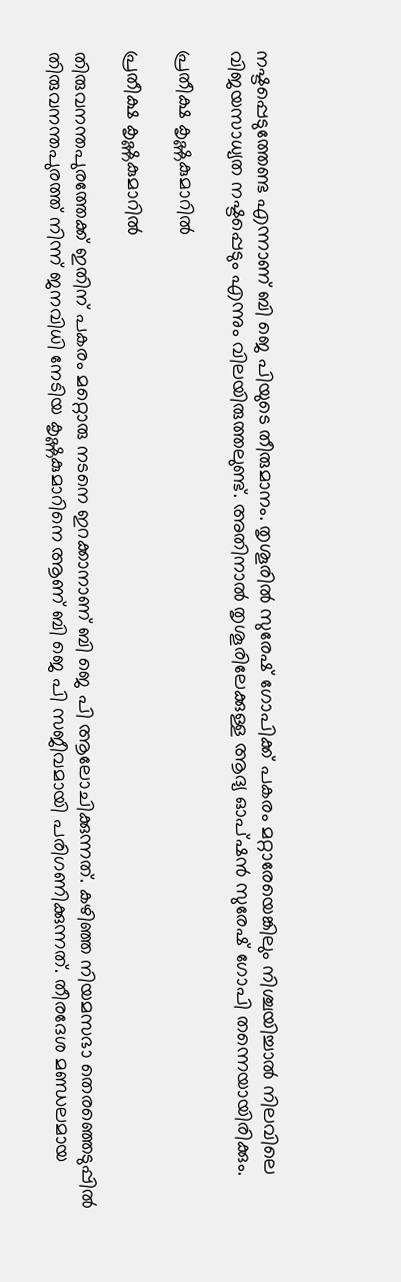നഷ്ടപ്പെടുത്തേണ്ട എന്നാണ് ബി ജെ പിയുടെ തീരുമാനം. തൃശൂരില്‍ സുരേഷ് ഗോപിക്ക് പകരം മറ്റാരേയെങ്കിലും നിശ്ചയിച്ചാല്‍ നിലവിലെ വിജയസാധ്യത നഷ്ടപ്പെടും എന്നും വിലയിരുത്തലുണ്ട്. അതിനാല്‍ തൃശൂരിലേക്കുള്ള ആദ്യ ഓപ്ഷന്‍ സുരേഷ് ഗോപി തന്നെയായിരിക്കും.

പ്രതീക്ഷ കൃഷ്ണകുമാറില്‍

പ്രതീക്ഷ കൃഷ്ണകുമാറില്‍

തിരുവനന്തപുരത്തേക്ക് ഇതിന് പകരം മറ്റൊരു നടനെ ഇറക്കാനാണ് ബി ജെ പി ആലോചിക്കുന്നത്. കഴിഞ്ഞ നിയമസഭാ തെരഞ്ഞെടുപ്പില്‍ തിരുവനന്തപുരത്ത് നിന്ന് ജനവിധി നേടിയ കൃഷ്ണകുമാറിനെ ആണ് ബി ജെ പി സജീവമായി പരിഗണിക്കുന്നത്. തീരദേശ മണ്ഡലമായ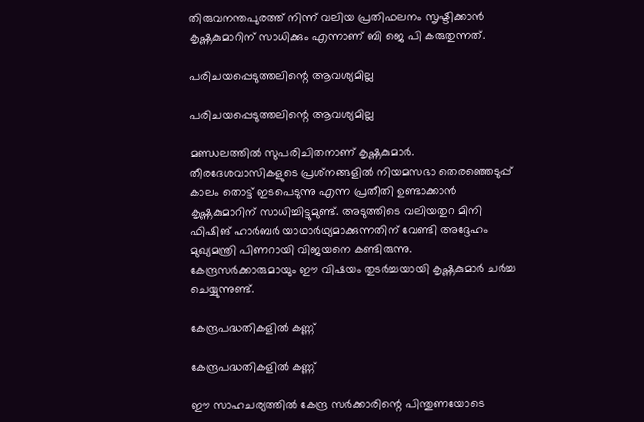തിരുവനന്തപുരത്ത് നിന്ന് വലിയ പ്രതിഫലനം സൃഷ്ടിക്കാന്‍ കൃഷ്ണകുമാറിന് സാധിക്കും എന്നാണ് ബി ജെ പി കരുതുന്നത്.

പരിചയപ്പെടുത്തലിന്റെ ആവശ്യമില്ല

പരിചയപ്പെടുത്തലിന്റെ ആവശ്യമില്ല

മണ്ഡലത്തില്‍ സുപരിചിതനാണ് കൃഷ്ണകുമാര്‍. തീരദേശവാസികളുടെ പ്രശ്‌നങ്ങളില്‍ നിയമസഭാ തെരഞ്ഞെടുപ്പ് കാലം തൊട്ട് ഇടപെടുന്നു എന്ന പ്രതീതി ഉണ്ടാക്കാന്‍ കൃഷ്ണകുമാറിന് സാധിച്ചിട്ടുമുണ്ട്. അടുത്തിടെ വലിയതുറ മിനി ഫിഷിങ് ഹാര്‍ബര്‍ യാഥാര്‍ഥ്യമാക്കുന്നതിന് വേണ്ടി അദ്ദേഹം മുഖ്യമന്ത്രി പിണറായി വിജയനെ കണ്ടിരുന്നു. കേന്ദ്രസര്‍ക്കാരുമായും ഈ വിഷയം തുടര്‍ച്ചയായി കൃഷ്ണകുമാര്‍ ചര്‍ച്ച ചെയ്യുന്നുണ്ട്.

കേന്ദ്രപദ്ധതികളില്‍ കണ്ണ്

കേന്ദ്രപദ്ധതികളില്‍ കണ്ണ്

ഈ സാഹചര്യത്തില്‍ കേന്ദ്ര സര്‍ക്കാരിന്റെ പിന്തുണയോടെ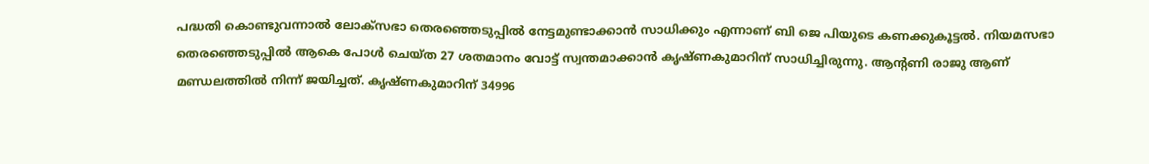പദ്ധതി കൊണ്ടുവന്നാല്‍ ലോക്‌സഭാ തെരഞ്ഞെടുപ്പില്‍ നേട്ടമുണ്ടാക്കാന്‍ സാധിക്കും എന്നാണ് ബി ജെ പിയുടെ കണക്കുകൂട്ടല്‍. നിയമസഭാ തെരഞ്ഞെടുപ്പില്‍ ആകെ പോള്‍ ചെയ്ത 27 ശതമാനം വോട്ട് സ്വന്തമാക്കാന്‍ കൃഷ്ണകുമാറിന് സാധിച്ചിരുന്നു. ആന്റണി രാജു ആണ് മണ്ഡലത്തില്‍ നിന്ന് ജയിച്ചത്. കൃഷ്ണകുമാറിന് 34996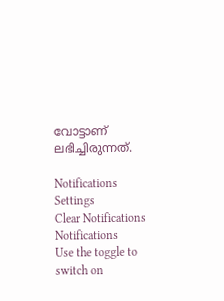വോട്ടാണ് ലഭിച്ചിരുന്നത്.

Notifications
Settings
Clear Notifications
Notifications
Use the toggle to switch on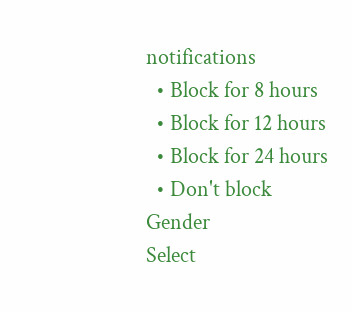notifications
  • Block for 8 hours
  • Block for 12 hours
  • Block for 24 hours
  • Don't block
Gender
Select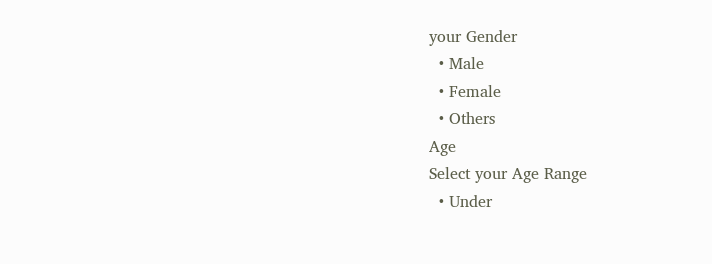your Gender
  • Male
  • Female
  • Others
Age
Select your Age Range
  • Under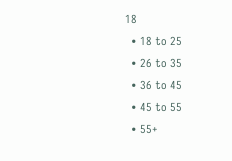18
  • 18 to 25
  • 26 to 35
  • 36 to 45
  • 45 to 55
  • 55+